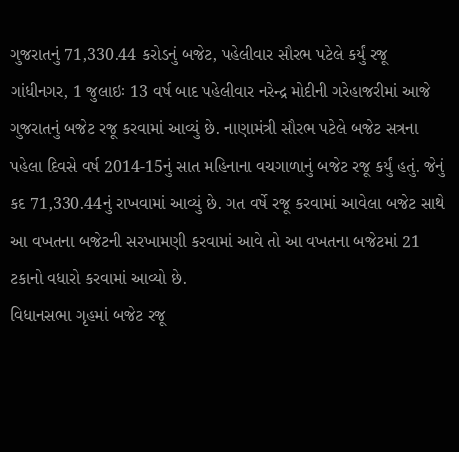ગુજરાતનું 71,330.44 કરોડનું બજેટ, પહેલીવાર સૌરભ પટેલે કર્યું રજૂ
ગાંધીનગર, 1 જુલાઇઃ 13 વર્ષ બાદ પહેલીવાર નરેન્દ્ર મોદીની ગરેહાજરીમાં આજે ગુજરાતનું બજેટ રજૂ કરવામાં આવ્યું છે. નાણામંત્રી સૌરભ પટેલે બજેટ સત્રના પહેલા દિવસે વર્ષ 2014-15નું સાત મહિનાના વચગાળાનું બજેટ રજૂ કર્યું હતું. જેનું કદ 71,330.44નું રાખવામાં આવ્યું છે. ગત વર્ષે રજૂ કરવામાં આવેલા બજેટ સાથે આ વખતના બજેટની સરખામણી કરવામાં આવે તો આ વખતના બજેટમાં 21 ટકાનો વધારો કરવામાં આવ્યો છે.
વિધાનસભા ગૃહમાં બજેટ રજૂ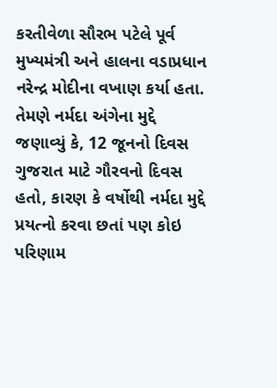કરતીવેળા સૌરભ પટેલે પૂર્વ મુખ્યમંત્રી અને હાલના વડાપ્રધાન નરેન્દ્ર મોદીના વખાણ કર્યા હતા. તેમણે નર્મદા અંગેના મુદ્દે જણાવ્યું કે, 12 જૂનનો દિવસ ગુજરાત માટે ગૌરવનો દિવસ હતો, કારણ કે વર્ષોથી નર્મદા મુદ્દે પ્રયત્નો કરવા છતાં પણ કોઇ પરિણામ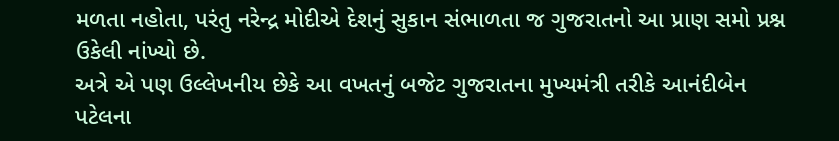મળતા નહોતા, પરંતુ નરેન્દ્ર મોદીએ દેશનું સુકાન સંભાળતા જ ગુજરાતનો આ પ્રાણ સમો પ્રશ્ન ઉકેલી નાંખ્યો છે.
અત્રે એ પણ ઉલ્લેખનીય છેકે આ વખતનું બજેટ ગુજરાતના મુખ્યમંત્રી તરીકે આનંદીબેન પટેલના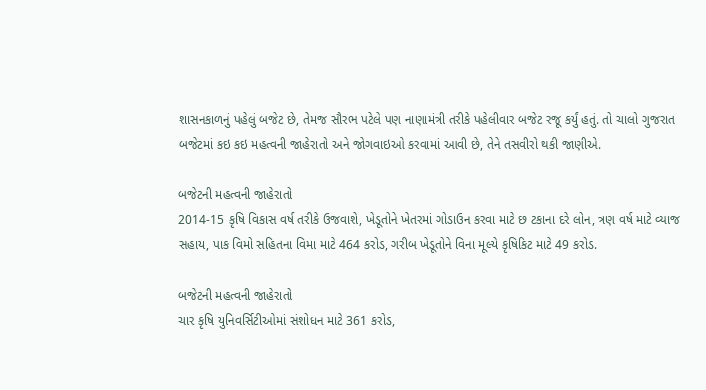શાસનકાળનું પહેલું બજેટ છે, તેમજ સૌરભ પટેલે પણ નાણામંત્રી તરીકે પહેલીવાર બજેટ રજૂ કર્યું હતું. તો ચાલો ગુજરાત બજેટમાં કઇ કઇ મહત્વની જાહેરાતો અને જોગવાઇઓ કરવામાં આવી છે, તેને તસવીરો થકી જાણીએ.

બજેટની મહત્વની જાહેરાતો
2014-15 કૃષિ વિકાસ વર્ષ તરીકે ઉજવાશે, ખેડૂતોને ખેતરમાં ગોડાઉન કરવા માટે છ ટકાના દરે લોન, ત્રણ વર્ષ માટે વ્યાજ સહાય, પાક વિમો સહિતના વિમા માટે 464 કરોડ, ગરીબ ખેડૂતોને વિના મૂલ્યે કૃષિકિટ માટે 49 કરોડ.

બજેટની મહત્વની જાહેરાતો
ચાર કૃષિ યુનિવર્સિટીઓમાં સંશોધન માટે 361 કરોડ,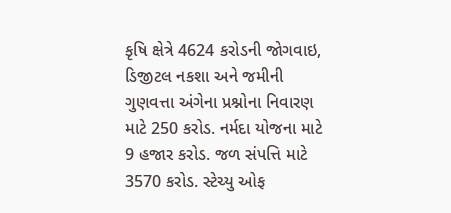કૃષિ ક્ષેત્રે 4624 કરોડની જોગવાઇ, ડિજીટલ નકશા અને જમીની ગુણવત્તા અંગેના પ્રશ્નોના નિવારણ માટે 250 કરોડ. નર્મદા યોજના માટે 9 હજાર કરોડ. જળ સંપત્તિ માટે 3570 કરોડ. સ્ટેચ્યુ ઓફ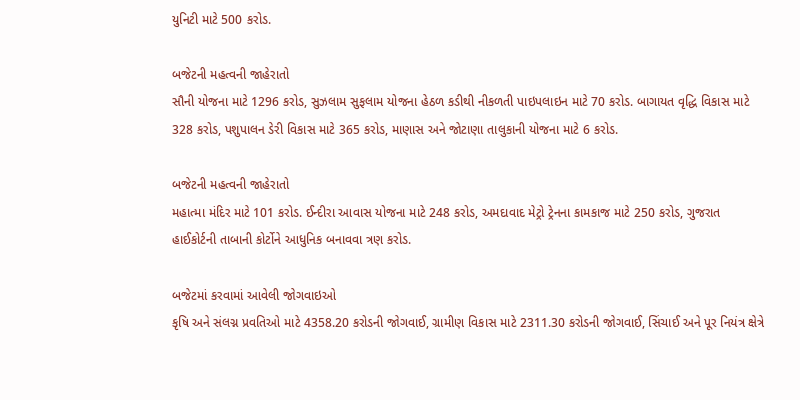યુનિટી માટે 500 કરોડ.

બજેટની મહત્વની જાહેરાતો
સૌની યોજના માટે 1296 કરોડ, સુઝલામ સુફલામ યોજના હેઠળ કડીથી નીકળતી પાઇપલાઇન માટે 70 કરોડ. બાગાયત વૃદ્ધિ વિકાસ માટે 328 કરોડ, પશુપાલન ડેરી વિકાસ માટે 365 કરોડ, માણાસ અને જોટાણા તાલુકાની યોજના માટે 6 કરોડ.

બજેટની મહત્વની જાહેરાતો
મહાત્મા મંદિર માટે 101 કરોડ. ઈન્દીરા આવાસ યોજના માટે 248 કરોડ, અમદાવાદ મેટ્રો ટ્રેનના કામકાજ માટે 250 કરોડ, ગુજરાત હાઈકોર્ટની તાબાની કોર્ટોને આધુનિક બનાવવા ત્રણ કરોડ.

બજેટમાં કરવામાં આવેલી જોગવાઇઓ
કૃષિ અને સંલગ્ન પ્રવતિઓ માટે 4358.20 કરોડની જોગવાઈ, ગ્રામીણ વિકાસ માટે 2311.30 કરોડની જોગવાઈ, સિંચાઈ અને પૂર નિયંત્ર ક્ષેત્રે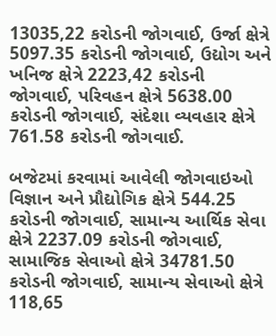13035,22 કરોડની જોગવાઈ, ઉર્જા ક્ષેત્રે 5097.35 કરોડની જોગવાઈ, ઉદ્યોગ અને ખનિજ ક્ષેત્રે 2223,42 કરોડની જોગવાઈ, પરિવહન ક્ષેત્રે 5638.00 કરોડની જોગવાઈ, સંદેશા વ્યવહાર ક્ષેત્રે 761.58 કરોડની જોગવાઈ.

બજેટમાં કરવામાં આવેલી જોગવાઇઓ
વિજ્ઞાન અને પ્રૌદ્યોગિક ક્ષેત્રે 544.25 કરોડની જોગવાઈ, સામાન્ય આર્થિક સેવા ક્ષેત્રે 2237.09 કરોડની જોગવાઈ, સામાજિક સેવાઓ ક્ષેત્રે 34781.50 કરોડની જોગવાઈ, સામાન્ય સેવાઓ ક્ષેત્રે 118,65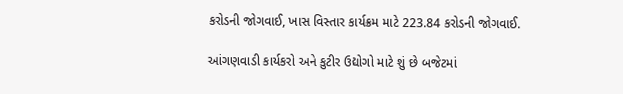કરોડની જોગવાઈ, ખાસ વિસ્તાર કાર્યક્રમ માટે 223.84 કરોડની જોગવાઈ.

આંગણવાડી કાર્યકરો અને કુટીર ઉદ્યોગો માટે શું છે બજેટમાં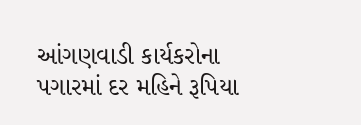આંગણવાડી કાર્યકરોના પગારમાં દર મહિને રૂપિયા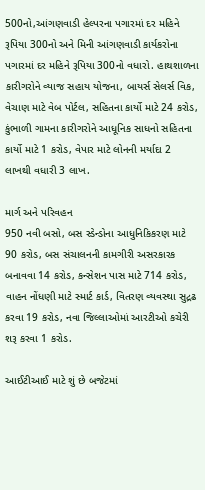500નો,આંગણવાડી હેલ્પરના પગારમાં દર મહિને રૂપિયા 300નો અને મિની આંગણવાડી કાર્યકરોના પગારમાં દર મહિને રૂપિયા 300નો વધારો. હાથશાળના કારીગરોને વ્યાજ સહાય યોજના, બાયર્સ સેલર્સ વિક, વેચાણ માટે વેબ પોર્ટલ, સહિતના કાર્યો માટે 24 કરોડ, કુંભાળી ગામના કારીગરોને આધૂનિક સાધનો સહિતના કાર્યો માટે 1 કરોડ, વેપાર માટે લોનની મર્યાદા 2 લાખથી વધારી 3 લાખ.

માર્ગ અને પરિવહન
950 નવી બસો, બસ સ્ડેન્ડોના આધુનિકિકરણ માટે 90 કરોડ, બસ સંચાલનની કામગીરી અસરકારક બનાવવા 14 કરોડ, કન્સેશન પાસ માટે 714 કરોડ, વાહન નોંધણી માટે સ્માર્ટ કાર્ડ, વિતરણ વ્યવસ્થા સુદ્રઢ કરવા 19 કરોડ, નવા જિલ્લાઓમાં આરટીઓ કચેરી શરૂ કરવા 1 કરોડ.

આઈટીઆઈ માટે શું છે બજેટમાં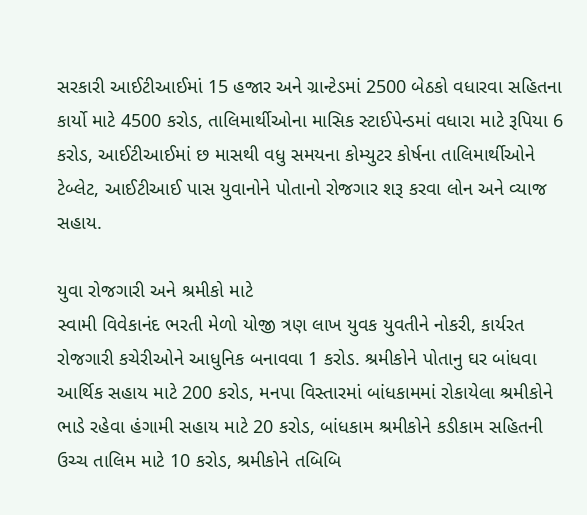સરકારી આઈટીઆઈમાં 15 હજાર અને ગ્રાન્ટેડમાં 2500 બેઠકો વધારવા સહિતના કાર્યો માટે 4500 કરોડ, તાલિમાર્થીઓના માસિક સ્ટાઈપેન્ડમાં વધારા માટે રૂપિયા 6 કરોડ, આઈટીઆઈમાં છ માસથી વધુ સમયના કોમ્યુટર કોર્ષના તાલિમાર્થીઓને ટેબ્લેટ, આઈટીઆઈ પાસ યુવાનોને પોતાનો રોજગાર શરૂ કરવા લોન અને વ્યાજ સહાય.

યુવા રોજગારી અને શ્રમીકો માટે
સ્વામી વિવેકાનંદ ભરતી મેળો યોજી ત્રણ લાખ યુવક યુવતીને નોકરી, કાર્યરત રોજગારી કચેરીઓને આધુનિક બનાવવા 1 કરોડ. શ્રમીકોને પોતાનુ ઘર બાંધવા આર્થિક સહાય માટે 200 કરોડ, મનપા વિસ્તારમાં બાંધકામમાં રોકાયેલા શ્રમીકોને ભાડે રહેવા હંગામી સહાય માટે 20 કરોડ, બાંધકામ શ્રમીકોને કડીકામ સહિતની ઉચ્ચ તાલિમ માટે 10 કરોડ, શ્રમીકોને તબિબિ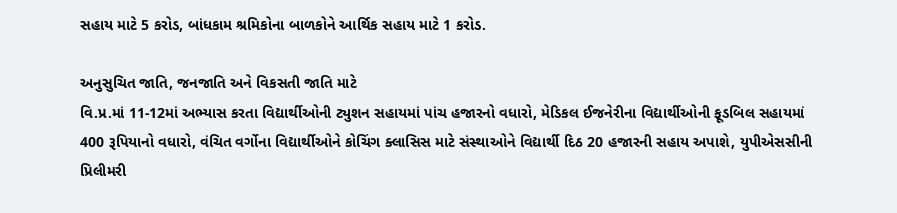સહાય માટે 5 કરોડ, બાંધકામ શ્રમિકોના બાળકોને આર્થિક સહાય માટે 1 કરોડ.

અનુસુચિત જાતિ, જનજાતિ અને વિકસતી જાતિ માટે
વિ.પ્ર.માં 11-12માં અભ્યાસ કરતા વિદ્યાર્થીઓની ટ્યુશન સહાયમાં પાંચ હજારનો વધારો, મેડિકલ ઈજનેરીના વિદ્યાર્થીઓની ફૂડબિલ સહાયમાં 400 રૂપિયાનો વધારો, વંચિત વર્ગોના વિદ્યાર્થીઓને કોચિંગ ક્લાસિસ માટે સંસ્થાઓને વિદ્યાર્થી દિઠ 20 હજારની સહાય અપાશે, યુપીએસસીની પ્રિલીમરી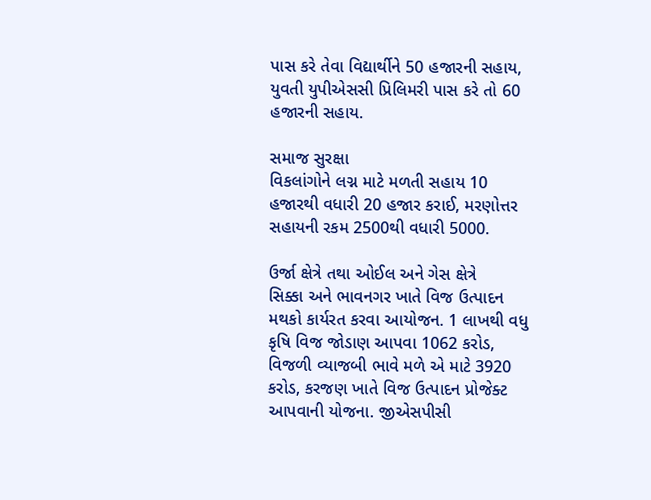પાસ કરે તેવા વિદ્યાર્થીને 50 હજારની સહાય, યુવતી યુપીએસસી પ્રિલિમરી પાસ કરે તો 60 હજારની સહાય.

સમાજ સુરક્ષા
વિકલાંગોને લગ્ન માટે મળતી સહાય 10 હજારથી વધારી 20 હજાર કરાઈ, મરણોત્તર સહાયની રકમ 2500થી વધારી 5000.

ઉર્જા ક્ષેત્રે તથા ઓઈલ અને ગેસ ક્ષેત્રે
સિક્કા અને ભાવનગર ખાતે વિજ ઉત્પાદન મથકો કાર્યરત કરવા આયોજન. 1 લાખથી વધુ કૃષિ વિજ જોડાણ આપવા 1062 કરોડ, વિજળી વ્યાજબી ભાવે મળે એ માટે 3920 કરોડ, કરજણ ખાતે વિજ ઉત્પાદન પ્રોજેક્ટ આપવાની યોજના. જીએસપીસી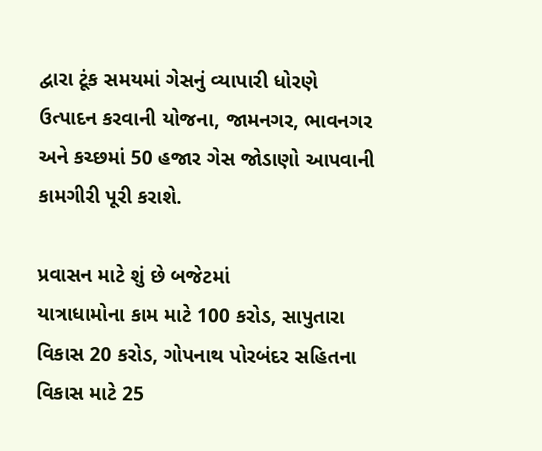દ્વારા ટૂંક સમયમાં ગેસનું વ્યાપારી ધોરણે ઉત્પાદન કરવાની યોજના, જામનગર, ભાવનગર અને કચ્છમાં 50 હજાર ગેસ જોડાણો આપવાની કામગીરી પૂરી કરાશે.

પ્રવાસન માટે શું છે બજેટમાં
યાત્રાધામોના કામ માટે 100 કરોડ, સાપુતારા વિકાસ 20 કરોડ, ગોપનાથ પોરબંદર સહિતના વિકાસ માટે 25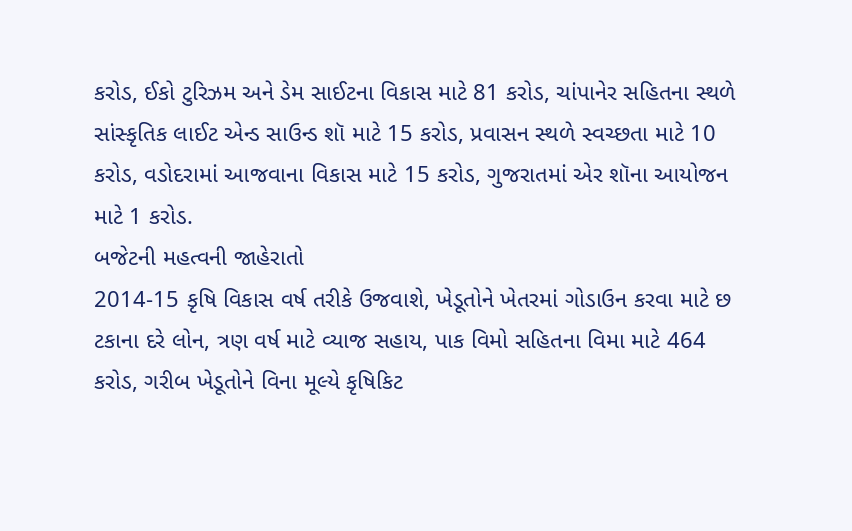કરોડ, ઈકો ટુરિઝમ અને ડેમ સાઈટના વિકાસ માટે 81 કરોડ, ચાંપાનેર સહિતના સ્થળે સાંસ્કૃતિક લાઈટ એન્ડ સાઉન્ડ શૉ માટે 15 કરોડ, પ્રવાસન સ્થળે સ્વચ્છતા માટે 10 કરોડ, વડોદરામાં આજવાના વિકાસ માટે 15 કરોડ, ગુજરાતમાં એર શૉના આયોજન માટે 1 કરોડ.
બજેટની મહત્વની જાહેરાતો
2014-15 કૃષિ વિકાસ વર્ષ તરીકે ઉજવાશે, ખેડૂતોને ખેતરમાં ગોડાઉન કરવા માટે છ ટકાના દરે લોન, ત્રણ વર્ષ માટે વ્યાજ સહાય, પાક વિમો સહિતના વિમા માટે 464 કરોડ, ગરીબ ખેડૂતોને વિના મૂલ્યે કૃષિકિટ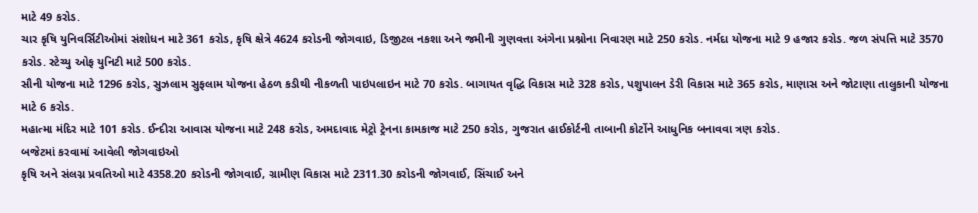માટે 49 કરોડ.
ચાર કૃષિ યુનિવર્સિટીઓમાં સંશોધન માટે 361 કરોડ, કૃષિ ક્ષેત્રે 4624 કરોડની જોગવાઇ, ડિજીટલ નકશા અને જમીની ગુણવત્તા અંગેના પ્રશ્નોના નિવારણ માટે 250 કરોડ. નર્મદા યોજના માટે 9 હજાર કરોડ. જળ સંપત્તિ માટે 3570 કરોડ. સ્ટેચ્યુ ઓફ યુનિટી માટે 500 કરોડ.
સૌની યોજના માટે 1296 કરોડ, સુઝલામ સુફલામ યોજના હેઠળ કડીથી નીકળતી પાઇપલાઇન માટે 70 કરોડ. બાગાયત વૃદ્ધિ વિકાસ માટે 328 કરોડ, પશુપાલન ડેરી વિકાસ માટે 365 કરોડ, માણાસ અને જોટાણા તાલુકાની યોજના માટે 6 કરોડ.
મહાત્મા મંદિર માટે 101 કરોડ. ઈન્દીરા આવાસ યોજના માટે 248 કરોડ, અમદાવાદ મેટ્રો ટ્રેનના કામકાજ માટે 250 કરોડ, ગુજરાત હાઈકોર્ટની તાબાની કોર્ટોને આધુનિક બનાવવા ત્રણ કરોડ.
બજેટમાં કરવામાં આવેલી જોગવાઇઓ
કૃષિ અને સંલગ્ન પ્રવતિઓ માટે 4358.20 કરોડની જોગવાઈ, ગ્રામીણ વિકાસ માટે 2311.30 કરોડની જોગવાઈ, સિંચાઈ અને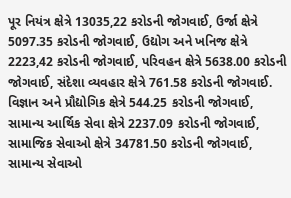પૂર નિયંત્ર ક્ષેત્રે 13035,22 કરોડની જોગવાઈ, ઉર્જા ક્ષેત્રે 5097.35 કરોડની જોગવાઈ, ઉદ્યોગ અને ખનિજ ક્ષેત્રે 2223,42 કરોડની જોગવાઈ, પરિવહન ક્ષેત્રે 5638.00 કરોડની જોગવાઈ, સંદેશા વ્યવહાર ક્ષેત્રે 761.58 કરોડની જોગવાઈ.
વિજ્ઞાન અને પ્રૌદ્યોગિક ક્ષેત્રે 544.25 કરોડની જોગવાઈ, સામાન્ય આર્થિક સેવા ક્ષેત્રે 2237.09 કરોડની જોગવાઈ, સામાજિક સેવાઓ ક્ષેત્રે 34781.50 કરોડની જોગવાઈ, સામાન્ય સેવાઓ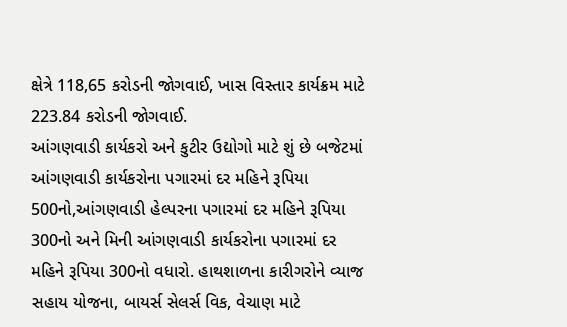ક્ષેત્રે 118,65 કરોડની જોગવાઈ, ખાસ વિસ્તાર કાર્યક્રમ માટે 223.84 કરોડની જોગવાઈ.
આંગણવાડી કાર્યકરો અને કુટીર ઉદ્યોગો માટે શું છે બજેટમાં
આંગણવાડી કાર્યકરોના પગારમાં દર મહિને રૂપિયા 500નો,આંગણવાડી હેલ્પરના પગારમાં દર મહિને રૂપિયા 300નો અને મિની આંગણવાડી કાર્યકરોના પગારમાં દર મહિને રૂપિયા 300નો વધારો. હાથશાળના કારીગરોને વ્યાજ સહાય યોજના, બાયર્સ સેલર્સ વિક, વેચાણ માટે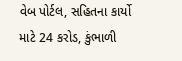વેબ પોર્ટલ, સહિતના કાર્યો માટે 24 કરોડ, કુંભાળી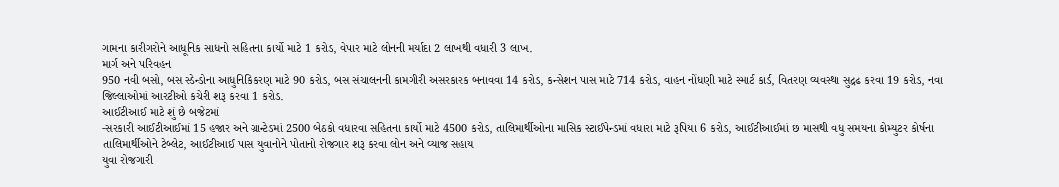ગામના કારીગરોને આધૂનિક સાધનો સહિતના કાર્યો માટે 1 કરોડ, વેપાર માટે લોનની મર્યાદા 2 લાખથી વધારી 3 લાખ.
માર્ગ અને પરિવહન
950 નવી બસો, બસ સ્ડેન્ડોના આધુનિકિકરણ માટે 90 કરોડ, બસ સંચાલનની કામગીરી અસરકારક બનાવવા 14 કરોડ, કન્સેશન પાસ માટે 714 કરોડ, વાહન નોંધણી માટે સ્માર્ટ કાર્ડ, વિતરણ વ્યવસ્થા સુદ્રઢ કરવા 19 કરોડ, નવા જિલ્લાઓમાં આરટીઓ કચેરી શરૂ કરવા 1 કરોડ.
આઈટીઆઈ માટે શું છે બજેટમાં
-સરકારી આઈટીઆઈમાં 15 હજાર અને ગ્રાન્ટેડમાં 2500 બેઠકો વધારવા સહિતના કાર્યો માટે 4500 કરોડ, તાલિમાર્થીઓના માસિક સ્ટાઈપેન્ડમાં વધારા માટે રૂપિયા 6 કરોડ, આઈટીઆઈમાં છ માસથી વધુ સમયના કોમ્યુટર કોર્ષના તાલિમાર્થીઓને ટેબ્લેટ, આઈટીઆઈ પાસ યુવાનોને પોતાનો રોજગાર શરૂ કરવા લોન અને વ્યાજ સહાય
યુવા રોજગારી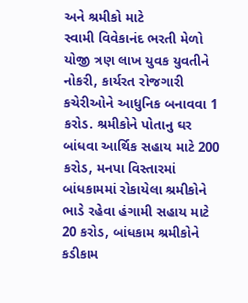અને શ્રમીકો માટે
સ્વામી વિવેકાનંદ ભરતી મેળો યોજી ત્રણ લાખ યુવક યુવતીને નોકરી, કાર્યરત રોજગારી કચેરીઓને આધુનિક બનાવવા 1 કરોડ. શ્રમીકોને પોતાનુ ઘર બાંધવા આર્થિક સહાય માટે 200 કરોડ, મનપા વિસ્તારમાં બાંધકામમાં રોકાયેલા શ્રમીકોને ભાડે રહેવા હંગામી સહાય માટે 20 કરોડ, બાંધકામ શ્રમીકોને કડીકામ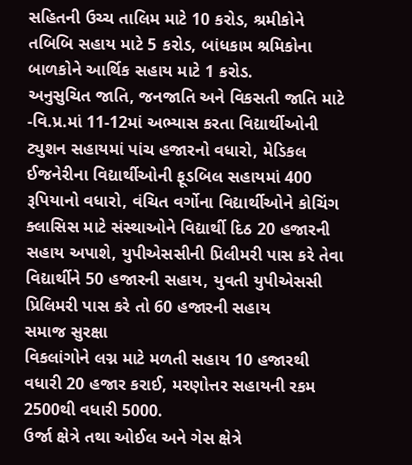સહિતની ઉચ્ચ તાલિમ માટે 10 કરોડ, શ્રમીકોને તબિબિ સહાય માટે 5 કરોડ, બાંધકામ શ્રમિકોના બાળકોને આર્થિક સહાય માટે 1 કરોડ.
અનુસુચિત જાતિ, જનજાતિ અને વિકસતી જાતિ માટે
-વિ.પ્ર.માં 11-12માં અભ્યાસ કરતા વિદ્યાર્થીઓની ટ્યુશન સહાયમાં પાંચ હજારનો વધારો, મેડિકલ ઈજનેરીના વિદ્યાર્થીઓની ફૂડબિલ સહાયમાં 400 રૂપિયાનો વધારો, વંચિત વર્ગોના વિદ્યાર્થીઓને કોચિંગ ક્લાસિસ માટે સંસ્થાઓને વિદ્યાર્થી દિઠ 20 હજારની સહાય અપાશે, યુપીએસસીની પ્રિલીમરી પાસ કરે તેવા વિદ્યાર્થીને 50 હજારની સહાય, યુવતી યુપીએસસી પ્રિલિમરી પાસ કરે તો 60 હજારની સહાય
સમાજ સુરક્ષા
વિકલાંગોને લગ્ન માટે મળતી સહાય 10 હજારથી વધારી 20 હજાર કરાઈ, મરણોત્તર સહાયની રકમ 2500થી વધારી 5000.
ઉર્જા ક્ષેત્રે તથા ઓઈલ અને ગેસ ક્ષેત્રે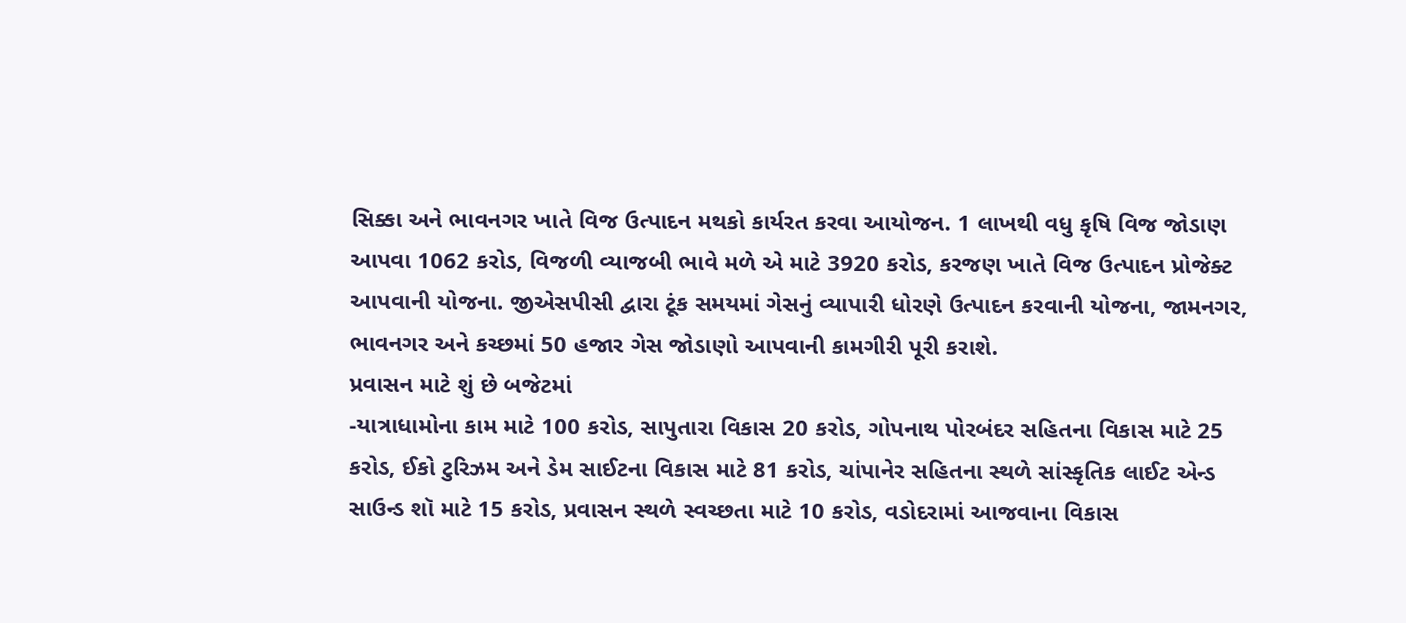સિક્કા અને ભાવનગર ખાતે વિજ ઉત્પાદન મથકો કાર્યરત કરવા આયોજન. 1 લાખથી વધુ કૃષિ વિજ જોડાણ આપવા 1062 કરોડ, વિજળી વ્યાજબી ભાવે મળે એ માટે 3920 કરોડ, કરજણ ખાતે વિજ ઉત્પાદન પ્રોજેક્ટ આપવાની યોજના. જીએસપીસી દ્વારા ટૂંક સમયમાં ગેસનું વ્યાપારી ધોરણે ઉત્પાદન કરવાની યોજના, જામનગર, ભાવનગર અને કચ્છમાં 50 હજાર ગેસ જોડાણો આપવાની કામગીરી પૂરી કરાશે.
પ્રવાસન માટે શું છે બજેટમાં
-યાત્રાધામોના કામ માટે 100 કરોડ, સાપુતારા વિકાસ 20 કરોડ, ગોપનાથ પોરબંદર સહિતના વિકાસ માટે 25 કરોડ, ઈકો ટુરિઝમ અને ડેમ સાઈટના વિકાસ માટે 81 કરોડ, ચાંપાનેર સહિતના સ્થળે સાંસ્કૃતિક લાઈટ એન્ડ સાઉન્ડ શૉ માટે 15 કરોડ, પ્રવાસન સ્થળે સ્વચ્છતા માટે 10 કરોડ, વડોદરામાં આજવાના વિકાસ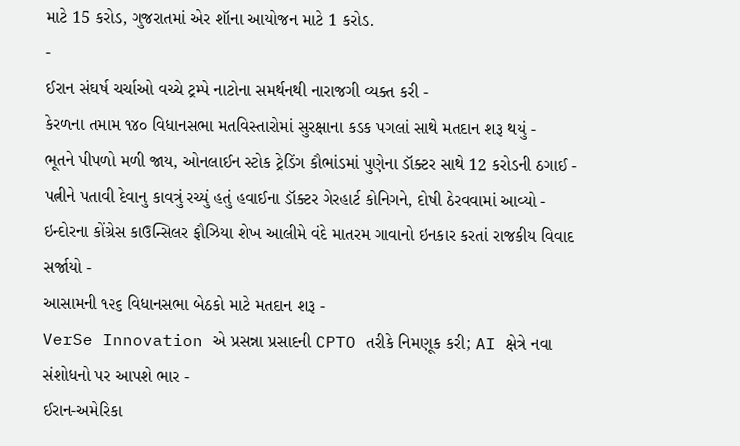માટે 15 કરોડ, ગુજરાતમાં એર શૉના આયોજન માટે 1 કરોડ.
-
ઈરાન સંઘર્ષ ચર્ચાઓ વચ્ચે ટ્રમ્પે નાટોના સમર્થનથી નારાજગી વ્યક્ત કરી -
કેરળના તમામ ૧૪૦ વિધાનસભા મતવિસ્તારોમાં સુરક્ષાના કડક પગલાં સાથે મતદાન શરૂ થયું -
ભૂતને પીપળો મળી જાય, ઓનલાઈન સ્ટોક ટ્રેડિંગ કૌભાંડમાં પુણેના ડૉક્ટર સાથે 12 કરોડની ઠગાઈ -
પત્નીને પતાવી દેવાનુ કાવત્રું રચ્યું હતું હવાઈના ડૉક્ટર ગેરહાર્ટ કોનિગને, દોષી ઠેરવવામાં આવ્યો -
ઇન્દોરના કોંગ્રેસ કાઉન્સિલર ફૌઝિયા શેખ આલીમે વંદે માતરમ ગાવાનો ઇનકાર કરતાં રાજકીય વિવાદ સર્જાયો -
આસામની ૧૨૬ વિધાનસભા બેઠકો માટે મતદાન શરૂ -
VerSe Innovation એ પ્રસન્ના પ્રસાદની CPTO તરીકે નિમણૂક કરી; AI ક્ષેત્રે નવા સંશોધનો પર આપશે ભાર -
ઈરાન-અમેરિકા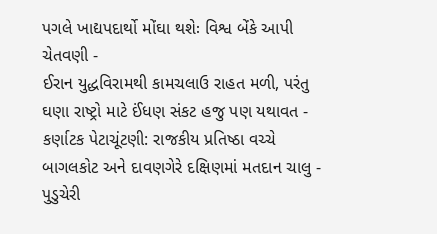પગલે ખાદ્યપદાર્થો મોંઘા થશેઃ વિશ્વ બેંકે આપી ચેતવણી -
ઈરાન યુદ્ધવિરામથી કામચલાઉ રાહત મળી, પરંતુ ઘણા રાષ્ટ્રો માટે ઈંધણ સંકટ હજુ પણ યથાવત -
કર્ણાટક પેટાચૂંટણી: રાજકીય પ્રતિષ્ઠા વચ્ચે બાગલકોટ અને દાવણગેરે દક્ષિણમાં મતદાન ચાલુ -
પુડુચેરી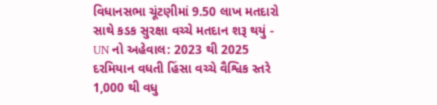વિધાનસભા ચૂંટણીમાં 9.50 લાખ મતદારો સાથે કડક સુરક્ષા વચ્ચે મતદાન શરૂ થયું -
UN નો અહેવાલ: 2023 થી 2025 દરમિયાન વધતી હિંસા વચ્ચે વૈશ્વિક સ્તરે 1,000 થી વધુ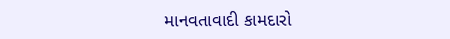માનવતાવાદી કામદારો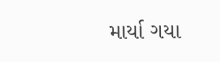માર્યા ગયા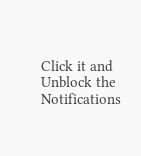Click it and Unblock the Notifications